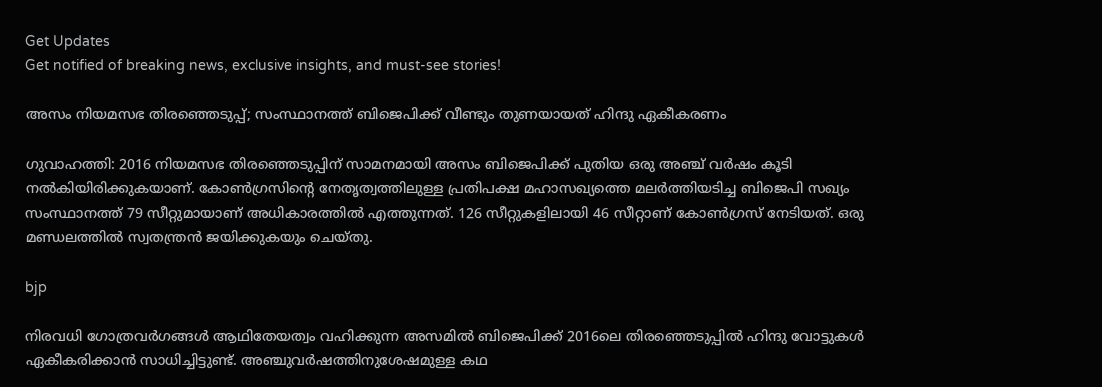Get Updates
Get notified of breaking news, exclusive insights, and must-see stories!

അസം നിയമസഭ തിരഞ്ഞെടുപ്പ്; സംസ്ഥാനത്ത് ബിജെപിക്ക് വീണ്ടും തുണയായത് ഹിന്ദു ഏകീകരണം

ഗുവാഹത്തി: 2016 നിയമസഭ തിരഞ്ഞെടുപ്പിന് സാമനമായി അസം ബിജെപിക്ക് പുതിയ ഒരു അഞ്ച് വര്‍ഷം കൂടി നല്‍കിയിരിക്കുകയാണ്. കോണ്‍ഗ്രസിന്റെ നേതൃത്വത്തിലുള്ള പ്രതിപക്ഷ മഹാസഖ്യത്തെ മലര്‍ത്തിയടിച്ച ബിജെപി സഖ്യം സംസ്ഥാനത്ത് 79 സീറ്റുമായാണ് അധികാരത്തില്‍ എത്തുന്നത്. 126 സീറ്റുകളിലായി 46 സീറ്റാണ് കോണ്‍ഗ്രസ് നേടിയത്. ഒരു മണ്ഡലത്തില്‍ സ്വതന്ത്രന്‍ ജയിക്കുകയും ചെയ്തു.

bjp

നിരവധി ഗോത്രവര്‍ഗങ്ങള്‍ ആഥിതേയത്വം വഹിക്കുന്ന അസമില്‍ ബിജെപിക്ക് 2016ലെ തിരഞ്ഞെടുപ്പില്‍ ഹിന്ദു വോട്ടുകള്‍ ഏകീകരിക്കാന്‍ സാധിച്ചിട്ടുണ്ട്. അഞ്ചുവര്‍ഷത്തിനുശേഷമുള്ള കഥ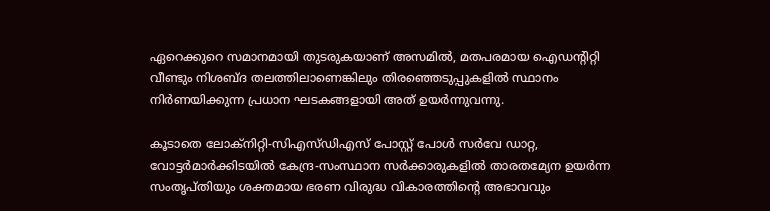ഏറെക്കുറെ സമാനമായി തുടരുകയാണ് അസമില്‍, മതപരമായ ഐഡന്റിറ്റി വീണ്ടും നിശബ്ദ തലത്തിലാണെങ്കിലും തിരഞ്ഞെടുപ്പുകളില്‍ സ്ഥാനം നിര്‍ണയിക്കുന്ന പ്രധാന ഘടകങ്ങളായി അത് ഉയര്‍ന്നുവന്നു.

കൂടാതെ ലോക്‌നിറ്റി-സിഎസ്ഡിഎസ് പോസ്റ്റ് പോള്‍ സര്‍വേ ഡാറ്റ, വോട്ടര്‍മാര്‍ക്കിടയില്‍ കേന്ദ്ര-സംസ്ഥാന സര്‍ക്കാരുകളില്‍ താരതമ്യേന ഉയര്‍ന്ന സംതൃപ്തിയും ശക്തമായ ഭരണ വിരുദ്ധ വികാരത്തിന്റെ അഭാവവും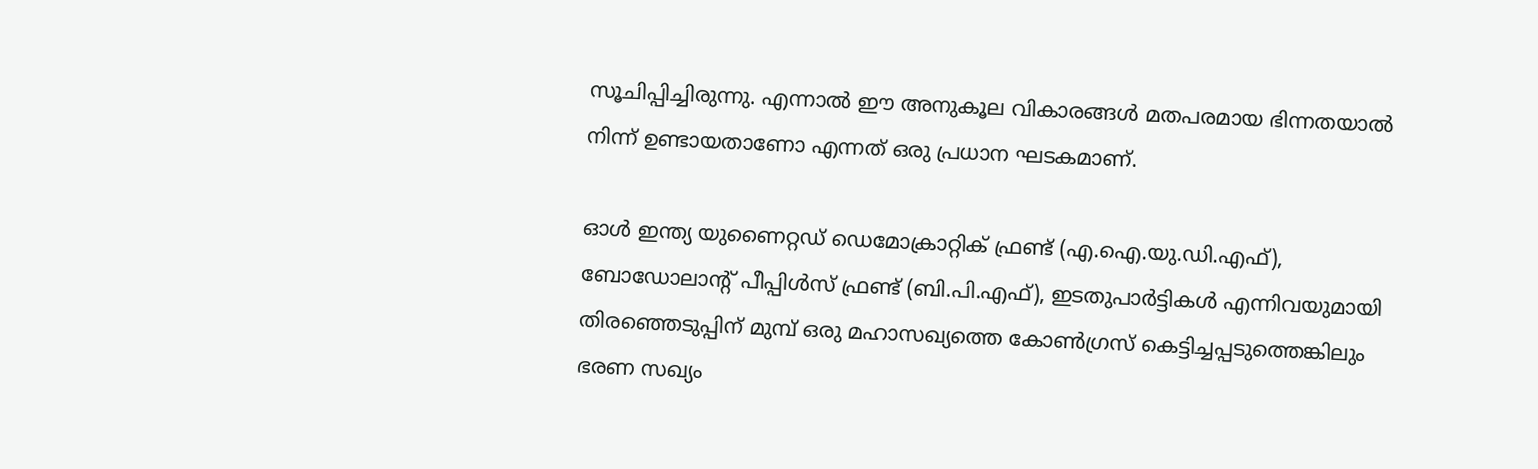സൂചിപ്പിച്ചിരുന്നു. എന്നാല്‍ ഈ അനുകൂല വികാരങ്ങള്‍ മതപരമായ ഭിന്നതയാല്‍ നിന്ന് ഉണ്ടായതാണോ എന്നത് ഒരു പ്രധാന ഘടകമാണ്.

ഓള്‍ ഇന്ത്യ യുണൈറ്റഡ് ഡെമോക്രാറ്റിക് ഫ്രണ്ട് (എ.ഐ.യു.ഡി.എഫ്), ബോഡോലാന്റ് പീപ്പിള്‍സ് ഫ്രണ്ട് (ബി.പി.എഫ്), ഇടതുപാര്‍ട്ടികള്‍ എന്നിവയുമായി തിരഞ്ഞെടുപ്പിന് മുമ്പ് ഒരു മഹാസഖ്യത്തെ കോണ്‍ഗ്രസ് കെട്ടിച്ചപ്പടുത്തെങ്കിലും ഭരണ സഖ്യം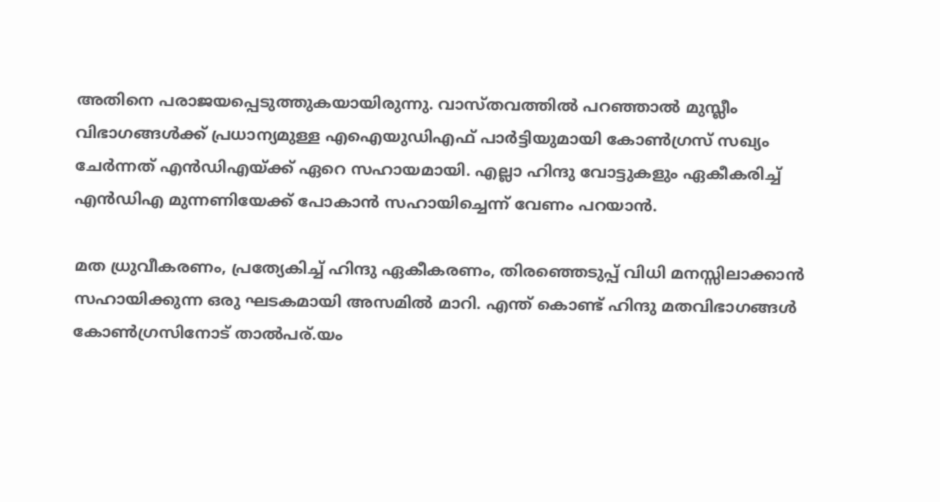അതിനെ പരാജയപ്പെടുത്തുകയായിരുന്നു. വാസ്തവത്തില്‍ പറഞ്ഞാല്‍ മുസ്ലീം വിഭാഗങ്ങള്‍ക്ക് പ്രധാന്യമുള്ള എഐയുഡിഎഫ് പാര്‍ട്ടിയുമായി കോണ്‍ഗ്രസ് സഖ്യം ചേര്‍ന്നത് എന്‍ഡിഎയ്ക്ക് ഏറെ സഹായമായി. എല്ലാ ഹിന്ദു വോട്ടുകളും ഏകീകരിച്ച് എന്‍ഡിഎ മുന്നണിയേക്ക് പോകാന്‍ സഹായിച്ചെന്ന് വേണം പറയാന്‍.

മത ധ്രുവീകരണം, പ്രത്യേകിച്ച് ഹിന്ദു ഏകീകരണം, തിരഞ്ഞെടുപ്പ് വിധി മനസ്സിലാക്കാന്‍ സഹായിക്കുന്ന ഒരു ഘടകമായി അസമില്‍ മാറി. എന്ത് കൊണ്ട് ഹിന്ദു മതവിഭാഗങ്ങള്‍ കോണ്‍ഗ്രസിനോട് താല്‍പര്.യം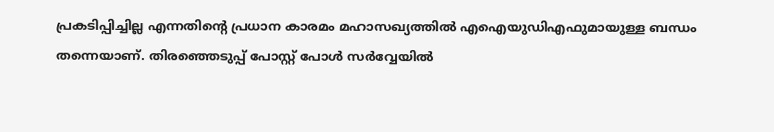പ്രകടിപ്പിച്ചില്ല എന്നതിന്റെ പ്രധാന കാരമം മഹാസഖ്യത്തില്‍ എഐയുഡിഎഫുമായുള്ള ബന്ധം തന്നെയാണ്. തിരഞ്ഞെടുപ്പ് പോസ്റ്റ് പോള്‍ സര്‍വ്വേയില്‍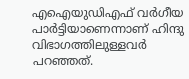എഐയുഡിഎഫ് വര്‍ഗീയ പാര്‍ട്ടിയാണെന്നാണ് ഹിന്ദു വിഭാഗത്തിലുള്ളവര്‍ പറഞ്ഞത്.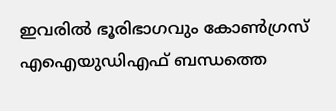ഇവരില്‍ ഭൂരിഭാഗവും കോണ്‍ഗ്രസ് എഐയുഡിഎഫ് ബന്ധത്തെ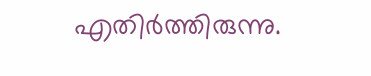എതിര്‍ത്തിരുന്നു.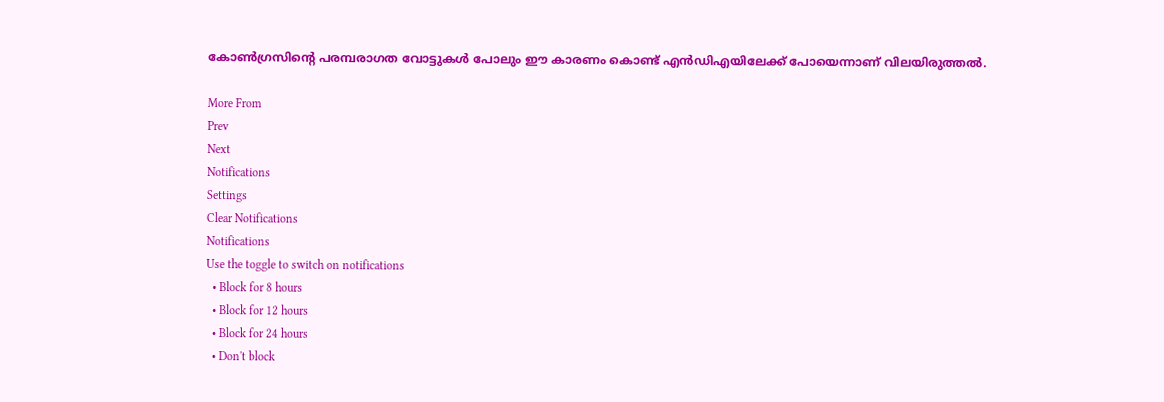കോണ്‍ഗ്രസിന്റെ പരമ്പരാഗത വോട്ടുകള്‍ പോലും ഈ കാരണം കൊണ്ട് എന്‍ഡിഎയിലേക്ക് പോയെന്നാണ് വിലയിരുത്തല്‍.

More From
Prev
Next
Notifications
Settings
Clear Notifications
Notifications
Use the toggle to switch on notifications
  • Block for 8 hours
  • Block for 12 hours
  • Block for 24 hours
  • Don't block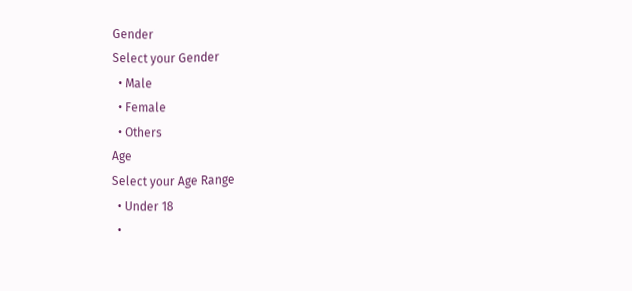Gender
Select your Gender
  • Male
  • Female
  • Others
Age
Select your Age Range
  • Under 18
  •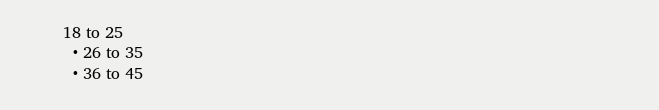18 to 25
  • 26 to 35
  • 36 to 45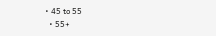• 45 to 55
  • 55+